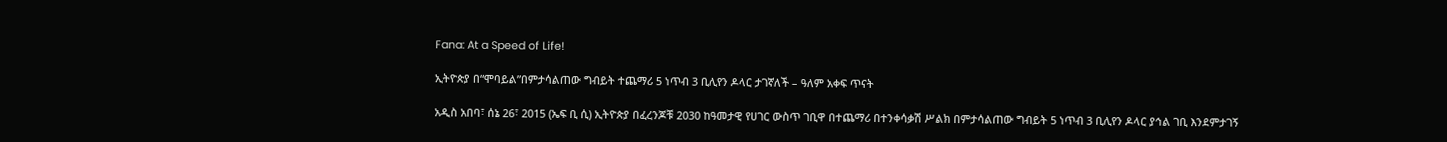Fana: At a Speed of Life!

ኢትዮጵያ በ“ሞባይል”በምታሳልጠው ግብይት ተጨማሪ 5 ነጥብ 3 ቢሊየን ዶላር ታገኛለች – ዓለም አቀፍ ጥናት

አዲስ አበባ፣ ሰኔ 26፣ 2015 (ኤፍ ቢ ሲ) ኢትዮጵያ በፈረንጆቹ 2030 ከዓመታዊ የሀገር ውስጥ ገቢዋ በተጨማሪ በተንቀሳቃሽ ሥልክ በምታሳልጠው ግብይት 5 ነጥብ 3 ቢሊየን ዶላር ያኅል ገቢ እንደምታገኝ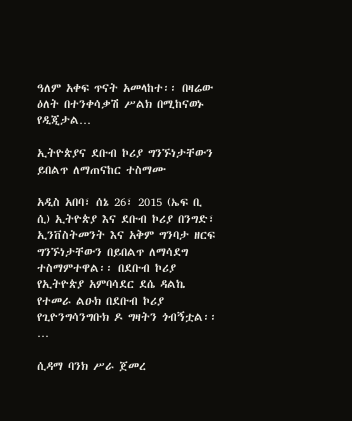ዓለም አቀፍ ጥናት አመላከተ፡፡ በዛሬው ዕለት በተንቀሳቃሽ ሥልክ በሚከናወኑ የዲጂታል…

ኢትዮጵያና ደቡብ ኮሪያ ግንኙነታቸውን ይበልጥ ለማጠናከር ተስማሙ

አዲስ አበባ፣ ሰኔ 26፣ 2015 (ኤፍ ቢ ሲ) ኢትዮጵያ እና ደቡብ ኮሪያ በንግድ፣ ኢንቨስትመንት እና አቅም ግንባታ ዘርፍ ግንኙነታቸውን በይበልጥ ለማሳደግ ተስማምተዋል፡፡ በደቡብ ኮሪያ የኢትዮጵያ አምባሳደር ደሴ ዳልኬ የተመራ ልዑክ በደቡብ ኮሪያ የጊዮንግሳንግቡክ ዶ ግዛትን ጎብኝቷል፡፡…

ሲዳማ ባንክ ሥራ ጀመረ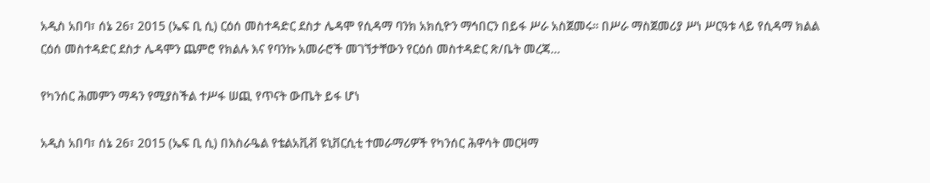አዲስ አበባ፣ ሰኔ 26፣ 2015 (ኤፍ ቢ ሲ) ርዕሰ መስተዳድር ደስታ ሌዳሞ የሲዳማ ባንክ አክሲዮን ማኅበርን በይፋ ሥራ አስጀመሩ፡፡ በሥራ ማስጀመሪያ ሥነ ሥርዓቱ ላይ የሲዳማ ክልል ርዕሰ መስተዳድር ደስታ ሌዳሞን ጨምሮ የክልሉ እና የባንኩ አመራሮች መገኘታቸውን የርዕሰ መስተዳድር ጽ/ቤት መረጃ…

የካንሰር ሕመምን ማዳን የሚያስችል ተሥፋ ሠጪ የጥናት ውጤት ይፋ ሆነ

አዲስ አበባ፣ ሰኔ 26፣ 2015 (ኤፍ ቢ ሲ) በእስራዔል የቴልአቪቭ ዩኒቨርሲቲ ተመራማሪዎች የካንሰር ሕዋሳት መርዛማ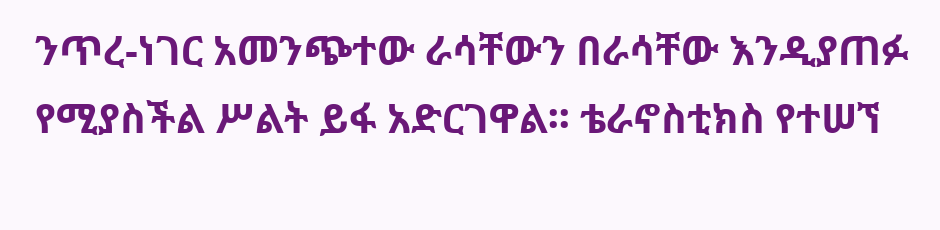ንጥረ-ነገር አመንጭተው ራሳቸውን በራሳቸው እንዲያጠፉ የሚያስችል ሥልት ይፋ አድርገዋል፡፡ ቴራኖስቲክስ የተሠኘ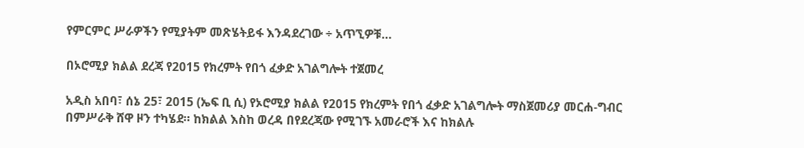የምርምር ሥራዎችን የሚያትም መጽሄትይፋ እንዳደረገው ÷ አጥኚዎቹ…

በኦሮሚያ ክልል ደረጃ የ2015 የክረምት የበጎ ፈቃድ አገልግሎት ተጀመረ

አዲስ አበባ፣ ሰኔ 25፣ 2015 (ኤፍ ቢ ሲ) የኦሮሚያ ክልል የ2015 የክረምት የበጎ ፈቃድ አገልግሎት ማስጀመሪያ መርሐ-ግብር በምሥራቅ ሸዋ ዞን ተካሄደ። ከክልል እስከ ወረዳ በየደረጃው የሚገኙ አመራሮች እና ከክልሉ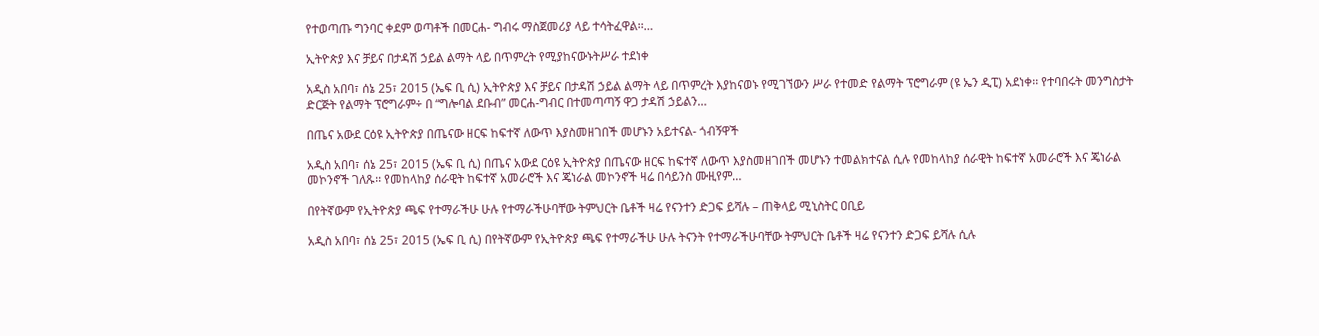የተወጣጡ ግንባር ቀደም ወጣቶች በመርሐ- ግብሩ ማስጀመሪያ ላይ ተሳትፈዋል፡፡…

ኢትዮጵያ እና ቻይና በታዳሽ ኃይል ልማት ላይ በጥምረት የሚያከናውኑትሥራ ተደነቀ

አዲስ አበባ፣ ሰኔ 25፣ 2015 (ኤፍ ቢ ሲ) ኢትዮጵያ እና ቻይና በታዳሽ ኃይል ልማት ላይ በጥምረት እያከናወኑ የሚገኘውን ሥራ የተመድ የልማት ፕሮግራም (ዩ ኤን ዲፒ) አደነቀ፡፡ የተባበሩት መንግስታት ድርጅት የልማት ፕሮግራም÷ በ “ግሎባል ደቡብ” መርሐ-ግብር በተመጣጣኝ ዋጋ ታዳሽ ኃይልን…

በጤና አውደ ርዕዩ ኢትዮጵያ በጤናው ዘርፍ ከፍተኛ ለውጥ እያስመዘገበች መሆኑን አይተናል- ጎብኝዋች

አዲስ አበባ፣ ሰኔ 25፣ 2015 (ኤፍ ቢ ሲ) በጤና አውደ ርዕዩ ኢትዮጵያ በጤናው ዘርፍ ከፍተኛ ለውጥ እያስመዘገበች መሆኑን ተመልክተናል ሲሉ የመከላከያ ሰራዊት ከፍተኛ አመራሮች እና ጄነራል መኮንኖች ገለጹ፡፡ የመከላከያ ሰራዊት ከፍተኛ አመራሮች እና ጄነራል መኮንኖች ዛሬ በሳይንስ ሙዚየም…

በየትኛውም የኢትዮጵያ ጫፍ የተማራችሁ ሁሉ የተማራችሁባቸው ትምህርት ቤቶች ዛሬ የናንተን ድጋፍ ይሻሉ – ጠቅላይ ሚኒስትር ዐቢይ

አዲስ አበባ፣ ሰኔ 25፣ 2015 (ኤፍ ቢ ሲ) በየትኛውም የኢትዮጵያ ጫፍ የተማራችሁ ሁሉ ትናንት የተማራችሁባቸው ትምህርት ቤቶች ዛሬ የናንተን ድጋፍ ይሻሉ ሲሉ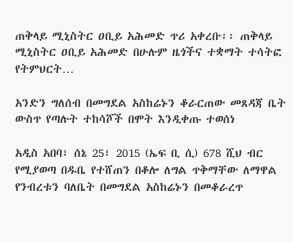ጠቅላይ ሚኒስትር ዐቢይ አሕመድ ጥሪ አቀረቡ፡፡ ጠቅላይ ሚኒስትር ዐቢይ አሕመድ በሁሉም ዜጎችና ተቋማት ተሳትፎ የትምህርት…

አንድን ግለሰብ በመግደል አስከሬኑን ቆራርጠው መጸዳጃ ቤት ውስጥ የጣሉት ተከሳሾች በሞት እንዲቀጡ ተወሰነ

አዲስ አበባ፣ ሰኔ 25፣ 2015 (ኤፍ ቢ ሲ) 678 ሺህ ብር የሚያወጣ በዱቤ የተሸጠን በቆሎ ለግል ጥቅማቸው ለማዋል የንብረቱን ባለቤት በመግደል አስከሬኑን በመቆራረጥ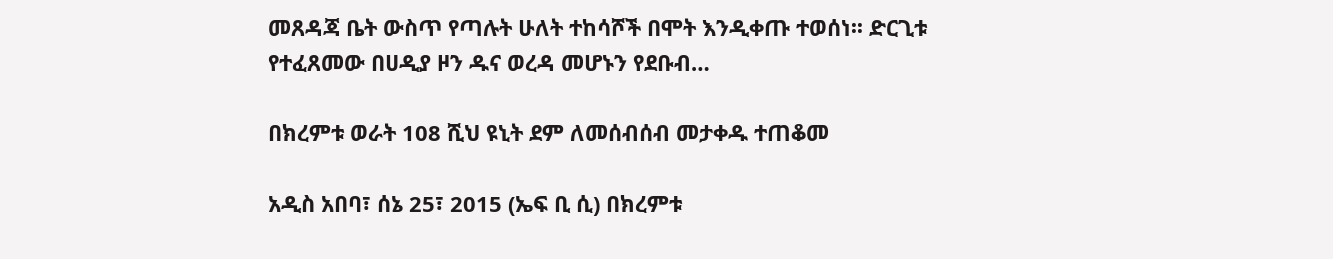መጸዳጃ ቤት ውስጥ የጣሉት ሁለት ተከሳሾች በሞት እንዲቀጡ ተወሰነ፡፡ ድርጊቱ የተፈጸመው በሀዲያ ዞን ዱና ወረዳ መሆኑን የደቡብ…

በክረምቱ ወራት 108 ሺህ ዩኒት ደም ለመሰብሰብ መታቀዱ ተጠቆመ

አዲስ አበባ፣ ሰኔ 25፣ 2015 (ኤፍ ቢ ሲ) በክረምቱ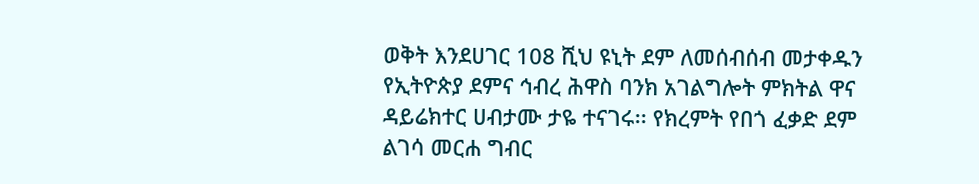ወቅት እንደሀገር 108 ሺህ ዩኒት ደም ለመሰብሰብ መታቀዱን የኢትዮጵያ ደምና ኅብረ ሕዋስ ባንክ አገልግሎት ምክትል ዋና ዳይሬክተር ሀብታሙ ታዬ ተናገሩ፡፡ የክረምት የበጎ ፈቃድ ደም ልገሳ መርሐ ግብር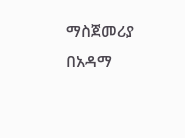ማስጀመሪያ በአዳማ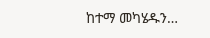ከተማ መካሄዱን…